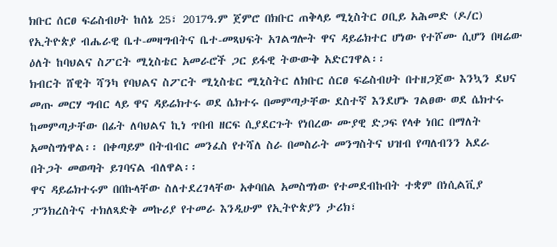ክቡር ሰርፀ ፍሬስብሀት ከሰኔ 25፣ 2017ዓ.ም ጀምሮ በክቡር ጠቅላይ ሚኒስትር ዐቢይ አሕመድ (ዶ/ር) የኢትዮጵያ ብሔራዊ ቤተ-መዛግብትና ቤተ-መጻህፍት አገልግሎት ዋና ዳይሬክተር ሆነው የተሾሙ ሲሆን በዛሬው ዕለት ከባህልና ስፖርት ሚኒስቴር አመራሮች ጋር ይፋዊ ትውውቅ አድርገዋል፡፡
ክብርት ሸዊት ሻንካ የባህልና ስፖርት ሚኒስቴር ሚኒስትር ለክቡር ሰርፀ ፍሬስብሀት በተዘጋጀው እንኳን ደህና መጡ መርሃ ግብር ላይ ዋና ዳይሬክተሩ ወደ ሴክተሩ በመምጣታቸው ደስተኛ እንደሆኑ ገልፀው ወደ ሴክተሩ ከመምጣታቸው በፊት ለባህልና ኪነ ጥበብ ዘርፍ ሲያደርጉት የነበረው ሙያዊ ድጋፍ የላቀ ነበር በማለት አመስግነዋል፡፡ በቀጣይም በትብብር መንፈስ የተሻለ ስራ በመስራት መንግስትና ህዝብ የጣለብንን አደራ በትጋት መወጣት ይገባናል ብለዋል፡፡
ዋና ዳይሬክተሩም በበኩላቸው ስለተደረገላቸው አቀባበል አመስግነው የተመደብኩበት ተቋም በነሲልቪያ ፓንክረስትና ተክለጻድቅ መኩሪያ የተመራ እንዲሁም የኢትዮጵያን ታሪክ፣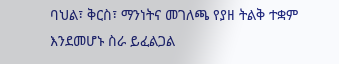ባህል፣ ቅርስ፣ ማንነትና መገለጫ የያዘ ትልቅ ተቋም እንደመሆኑ ስራ ይፈልጋል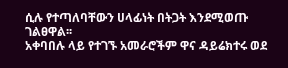ሲሉ የተጣለባቸውን ሀላፊነት በትጋት እንደሚወጡ ገልፀዋል፡፡
አቀባበሉ ላይ የተገኙ አመራሮችም ዋና ዳይሬክተሩ ወደ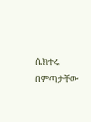ሴክተሩ በምጣታቸው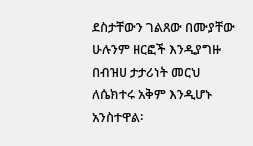ደስታቸውን ገልጸው በሙያቸው ሁሉንም ዘርፎች እንዲያግዙ በብዝሀ ታታሪነት መርህ ለሴክተሩ አቅም እንዲሆኑ አንስተዋል፡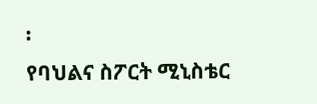፡
የባህልና ስፖርት ሚኒስቴር